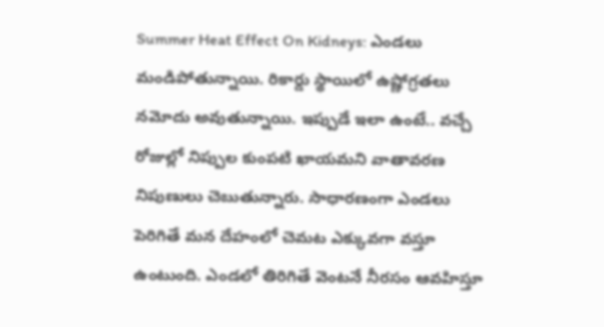Summer Heat Effect On Kidneys: ఎండలు మండిపోతున్నాయి. రికార్డు స్థాయిలో ఉష్ణోగ్రతలు నమోదు అవుతున్నాయి. ఇప్పుడే ఇలా ఉంటే.. వచ్చే రోజుల్లో నిప్పుల కుంపటి ఖాయమని వాతావరణ నిపుణులు చెబుతున్నారు. సాధారణంగా ఎండలు పెరిగితే మన దేహంలో చెమట ఎక్కువగా వస్తూ ఉంటుంది. ఎండలో తిరిగితే వెంటనే నీరసం ఆవహిస్తూ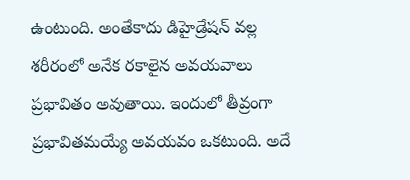ఉంటుంది. అంతేకాదు డిహైడ్రేషన్ వల్ల శరీరంలో అనేక రకాలైన అవయవాలు ప్రభావితం అవుతాయి. ఇందులో తీవ్రంగా ప్రభావితమయ్యే అవయవం ఒకటుంది. అదే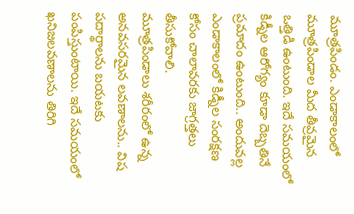మూత్రపిండం. ఎండాకాలంలో మూత్రపిండాల మీద తీవ్రమైన ఒత్తిడి ఉంటుంది. ఇదే సమయంలో కిడ్నీల ఆరోగ్యం కూడా దెబ్బతినే ప్రమాదం ఉంటుంది.. అందువల్ల ఎండాకాలంలో కిడ్నీల సంరక్షణ కోసం చాలావరకు జాగ్రత్తలు తీసుకోవాలి.
మూత్రపిండాలు శరీరంలో ఉన్న అనవసరమైన లవణాలను.. విష పదార్థాలను బయటకు పంపిస్తుంటాయి. ఇదే సమయంలో ఖనిజలవణాలను తిరిగి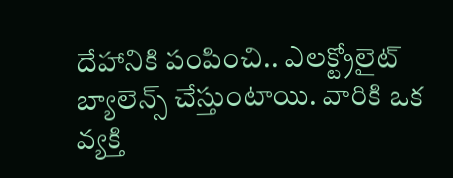దేహానికి పంపించి.. ఎలక్ట్రోలైట్ బ్యాలెన్స్ చేస్తుంటాయి. వారికి ఒక వ్యక్తి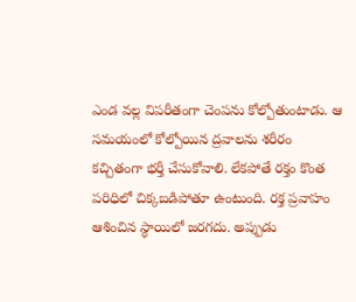ఎండ వల్ల విపరీతంగా చెంపను కోల్పోతుంటాడు. ఆ సమయంలో కోల్పోయిన ద్రవాలను శరీరం కచ్చితంగా భర్తీ చేసుకోవాలి. లేకపోతే రక్తం కొంత పరిధిలో చిక్కబడిపోతూ ఉంటుంది. రక్త ప్రవాహం ఆశించిన స్థాయిలో జరగదు. అప్పుడు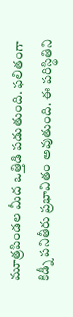మూత్రపిండల మీద ఒత్తిడి పడుతుంది. ఫలితంగా కిడ్నీ పనితీరు ప్రభావితం అవుతుంది. ఈ పరిస్థితిని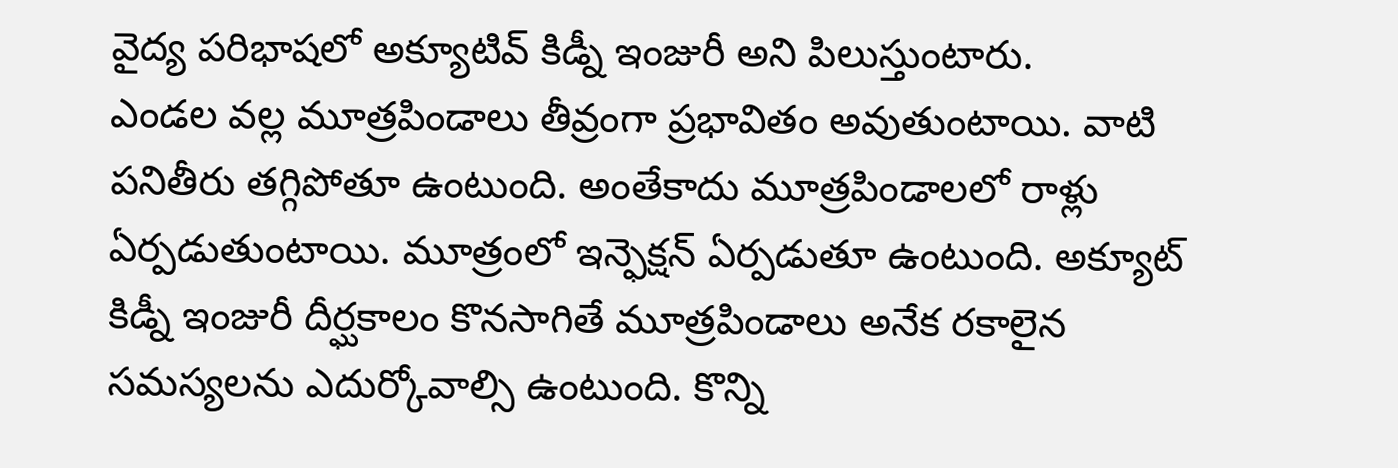వైద్య పరిభాషలో అక్యూటివ్ కిడ్నీ ఇంజురీ అని పిలుస్తుంటారు.
ఎండల వల్ల మూత్రపిండాలు తీవ్రంగా ప్రభావితం అవుతుంటాయి. వాటి పనితీరు తగ్గిపోతూ ఉంటుంది. అంతేకాదు మూత్రపిండాలలో రాళ్లు ఏర్పడుతుంటాయి. మూత్రంలో ఇన్ఫెక్షన్ ఏర్పడుతూ ఉంటుంది. అక్యూట్ కిడ్నీ ఇంజురీ దీర్ఘకాలం కొనసాగితే మూత్రపిండాలు అనేక రకాలైన సమస్యలను ఎదుర్కోవాల్సి ఉంటుంది. కొన్ని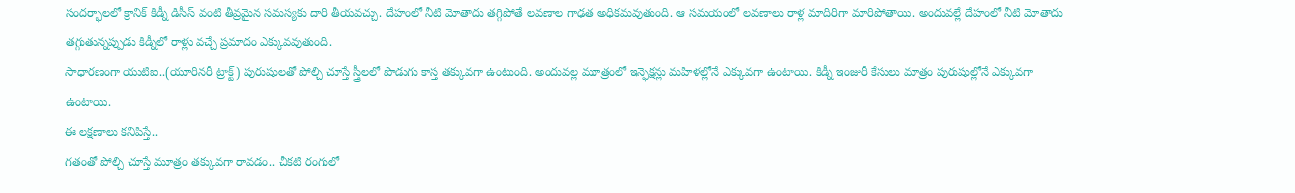సందర్భాలలో క్రానిక్ కిడ్నీ డిసీస్ వంటి తీవ్రమైన సమస్యకు దారి తీయవచ్చు. దేహంలో నీటి మోతాదు తగ్గిపోతే లవణాల గాఢత అధికమవుతుంది. ఆ సమయంలో లవణాలు రాళ్ల మాదిరిగా మారిపోతాయి. అందువల్లే దేహంలో నీటి మోతాదు తగ్గుతున్నప్పుడు కిడ్నీలో రాళ్లు వచ్చే ప్రమాదం ఎక్కువవుతుంది.
సాధారణంగా యుటిఐ..(యూరినరీ ట్రాక్ట్) పురుషులతో పోల్చి చూస్తే స్త్రీలలో పొడుగు కాస్త తక్కువగా ఉంటుంది. అందువల్ల మూత్రంలో ఇన్ఫెక్షన్లు మహిళల్లోనే ఎక్కువగా ఉంటాయి. కిడ్నీ ఇంజురీ కేసులు మాత్రం పురుషుల్లోనే ఎక్కువగా ఉంటాయి.
ఈ లక్షణాలు కనిపిస్తే..
గతంతో పోల్చి చూస్తే మూత్రం తక్కువగా రావడం.. చీకటి రంగులో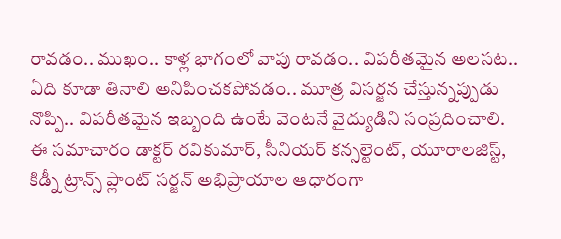రావడం.. ముఖం.. కాళ్ల భాగంలో వాపు రావడం.. విపరీతమైన అలసట.. ఏది కూడా తినాలి అనిపించకపోవడం.. మూత్ర విసర్జన చేస్తున్నప్పుడు నొప్పి.. విపరీతమైన ఇబ్బంది ఉంటే వెంటనే వైద్యుడిని సంప్రదించాలి.
ఈ సమాచారం డాక్టర్ రవికుమార్, సీనియర్ కన్సల్టెంట్, యూరాలజిస్ట్, కిడ్నీ ట్రాన్స్ ప్లాంట్ సర్జన్ అభిప్రాయాల ఆధారంగా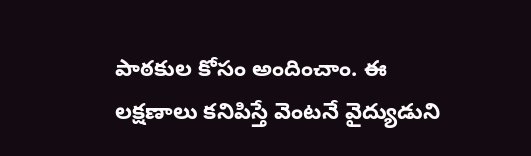పాఠకుల కోసం అందించాం. ఈ లక్షణాలు కనిపిస్తే వెంటనే వైద్యుడుని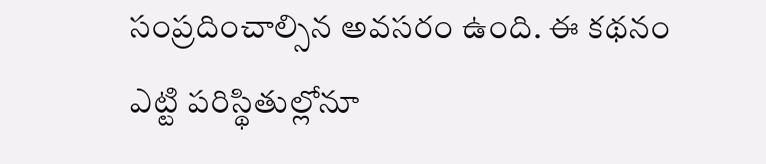సంప్రదించాల్సిన అవసరం ఉంది. ఈ కథనం ఎట్టి పరిస్థితుల్లోనూ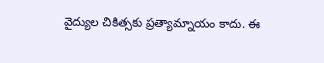వైద్యుల చికిత్సకు ప్రత్యామ్నాయం కాదు. ఈ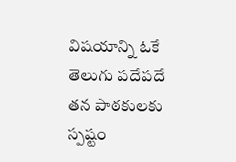విషయాన్ని ఓకే తెలుగు పదేపదే తన పాఠకులకు స్పష్టం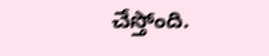చేస్తోంది.